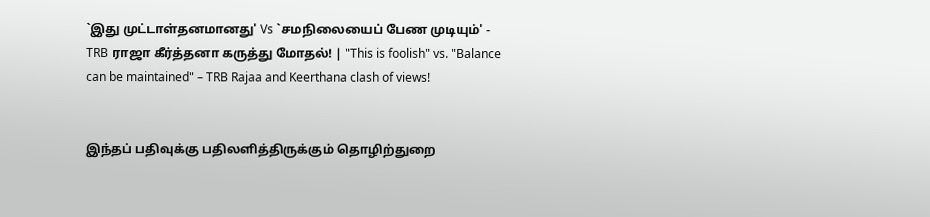`இது முட்டாள்தனமானது' Vs `சமநிலையைப் பேண முடியும்' - TRB ராஜா கீர்த்தனா கருத்து மோதல்! | "This is foolish" vs. "Balance can be maintained" – TRB Rajaa and Keerthana clash of views!


இந்தப் பதிவுக்கு பதிலளித்திருக்கும் தொழிற்துறை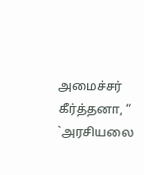அமைச்சர் கீர்த்தனா, “ `அரசியலை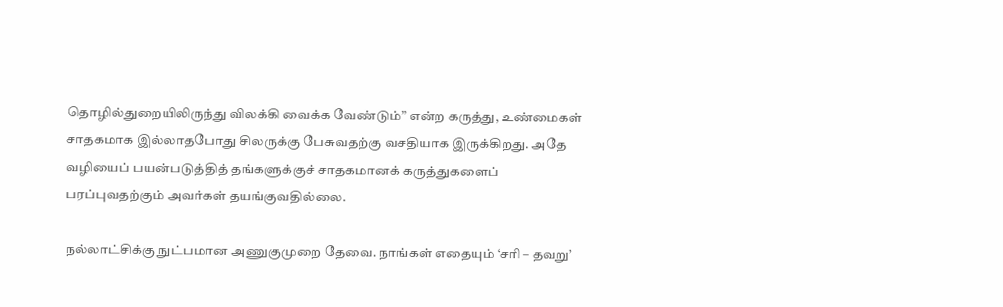தொழில்துறையிலிருந்து விலக்கி வைக்க வேண்டும்” என்ற கருத்து, உண்மைகள் சாதகமாக இல்லாதபோது சிலருக்கு பேசுவதற்கு வசதியாக இருக்கிறது. அதே வழியைப் பயன்படுத்தித் தங்களுக்குச் சாதகமானக் கருத்துகளைப் பரப்புவதற்கும் அவர்கள் தயங்குவதில்லை.

நல்லாட்சிக்கு நுட்பமான அணுகுமுறை தேவை. நாங்கள் எதையும் ‘சரி – தவறு’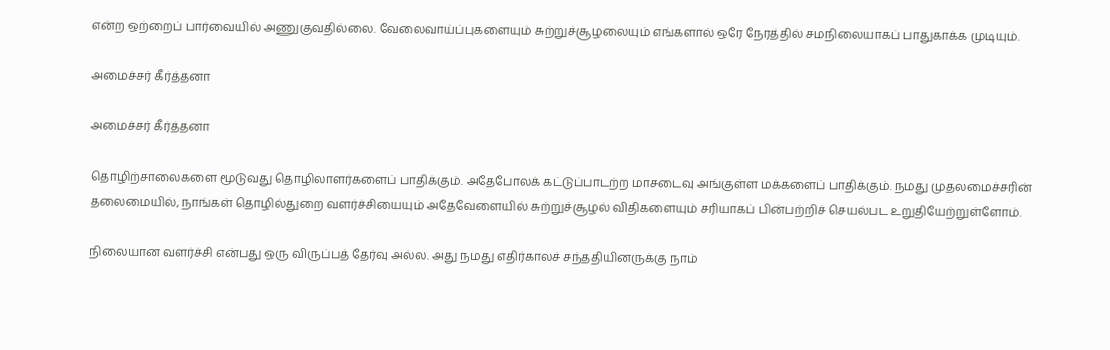என்ற ஒற்றைப் பார்வையில் அணுகுவதில்லை. வேலைவாய்ப்புகளையும் சுற்றுச்சூழலையும் எங்களால் ஒரே நேரத்தில் சமநிலையாகப் பாதுகாக்க முடியும்.

அமைச்சர் கீர்த்தனா

அமைச்சர் கீர்த்தனா

தொழிற்சாலைகளை மூடுவது தொழிலாளர்களைப் பாதிக்கும். அதேபோலக் கட்டுப்பாடற்ற மாசடைவு அங்குள்ள மக்களைப் பாதிக்கும். நமது முதலமைச்சரின் தலைமையில், நாங்கள் தொழில்துறை வளர்ச்சியையும் அதேவேளையில் சுற்றுச்சூழல் விதிகளையும் சரியாகப் பின்பற்றிச் செயல்பட உறுதியேற்றுள்ளோம்.

நிலையான வளர்ச்சி என்பது ஒரு விருப்பத் தேர்வு அல்ல. அது நமது எதிர்காலச் சந்ததியினருக்கு நாம்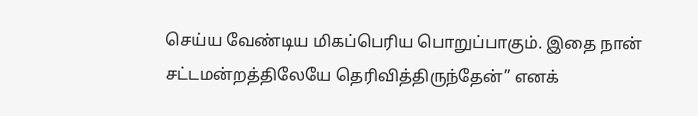செய்ய வேண்டிய மிகப்பெரிய பொறுப்பாகும். இதை நான் சட்டமன்றத்திலேயே தெரிவித்திருந்தேன்” எனக்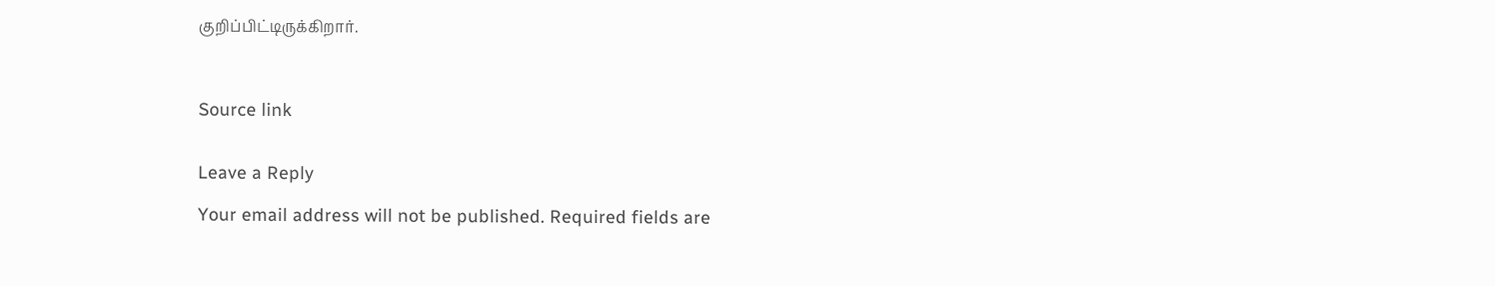குறிப்பிட்டிருக்கிறார்.



Source link


Leave a Reply

Your email address will not be published. Required fields are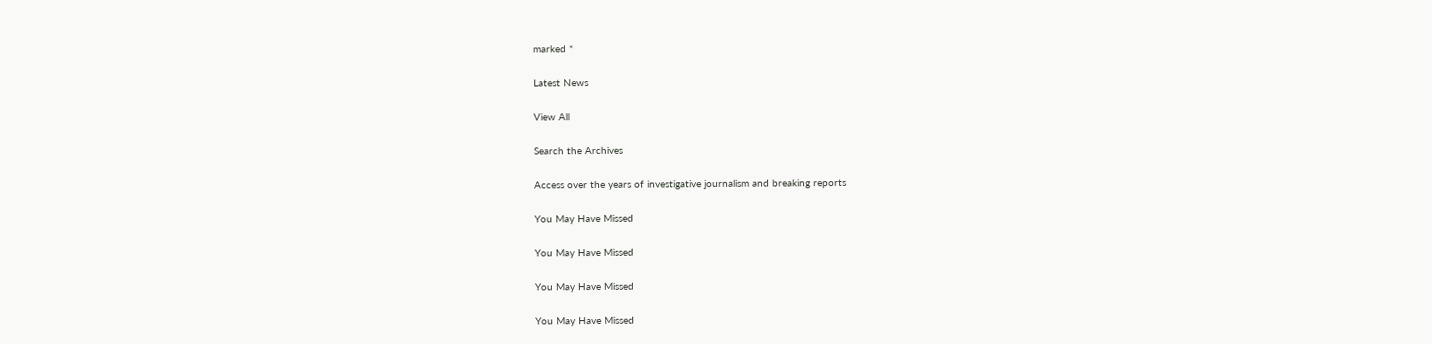marked *

Latest News

View All

Search the Archives

Access over the years of investigative journalism and breaking reports

You May Have Missed

You May Have Missed

You May Have Missed

You May Have Missed